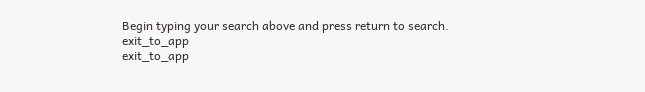Begin typing your search above and press return to search.
exit_to_app
exit_to_app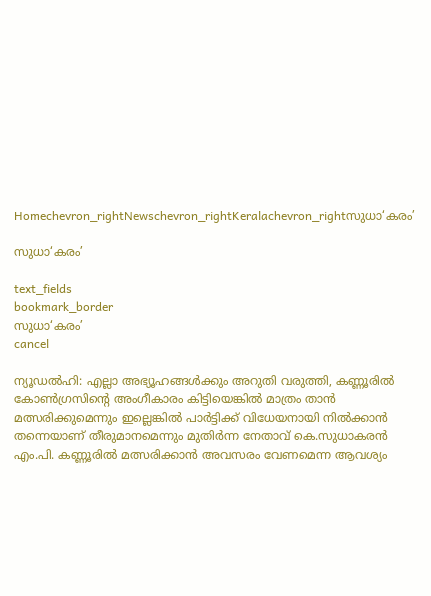Homechevron_rightNewschevron_rightKeralachevron_rightസുധാ‘കരം’

സുധാ‘കരം’

text_fields
bookmark_border
സുധാ‘കരം’
cancel

ന്യൂഡൽഹി: എല്ലാ അഭ്യൂഹങ്ങൾക്കും അറുതി വരുത്തി, കണ്ണൂരിൽ കോൺഗ്രസിന്റെ അംഗീകാരം കിട്ടിയെങ്കിൽ മാത്രം താൻ മത്സരിക്കുമെന്നും ഇല്ലെങ്കിൽ പാർട്ടിക്ക് വിധേയനായി നിൽക്കാൻ തന്നെയാണ് തീരുമാനമെന്നും മുതിർന്ന നേതാവ് കെ.സുധാകരൻ എം.പി. കണ്ണൂരിൽ മത്സരിക്കാൻ അവസരം വേണമെന്ന ആവശ്യം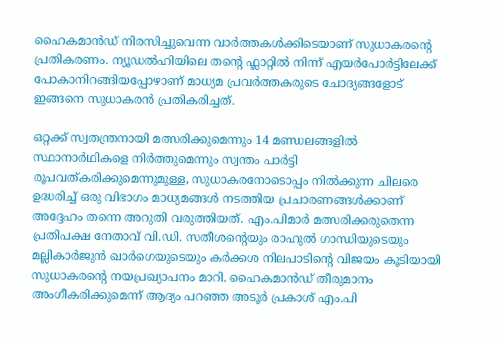ഹൈകമാൻഡ് നിരസിച്ചുവെന്ന വാർത്തകൾക്കിടെയാണ് സുധാകരന്റെ പ്രതികരണം. ന്യൂഡൽഹിയിലെ തന്റെ ഫ്ലാറ്റിൽ നിന്ന് എയർപോർട്ടിലേക്ക് പോകാനിറങ്ങിയപ്പോഴാണ് മാധ്യമ പ്രവർത്തകരുടെ ചോദ്യങ്ങളോട് ഇങ്ങനെ സുധാകരൻ പ്രതികരിച്ചത്.

ഒറ്റക്ക് സ്വതന്ത്രനായി മത്സരിക്കുമെന്നും 14 മണ്ഡലങ്ങളിൽ സ്ഥാനാർഥികളെ നിർത്തുമെന്നും സ്വന്തം പാർട്ടി രൂപവത്കരിക്കുമെന്നുമുള്ള, സുധാകരനോടൊപ്പം നിൽക്കുന്ന ചിലരെ ഉദ്ധരിച്ച് ഒരു വിഭാഗം മാധ്യമങ്ങൾ നടത്തിയ പ്രചാരണങ്ങൾക്കാണ് അദ്ദേഹം തന്നെ അറുതി വരുത്തിയത്. എം.പിമാർ മത്സരിക്കരുതെന്ന പ്രതിപക്ഷ നേതാവ് വി.ഡി. സതീശന്റെയും രാഹുൽ ഗാന്ധിയുടെയും മല്ലികാർജുൻ ഖാർഗെയുടെയും കർക്കശ നിലപാടിന്റെ വിജയം കൂടിയായി സുധാകരന്റെ നയപ്രഖ്യാപനം മാറി. ഹൈകമാൻഡ് തീരുമാനം അംഗീകരിക്കുമെന്ന് ആദ്യം പറഞ്ഞ അടൂർ പ്രകാശ് എം.പി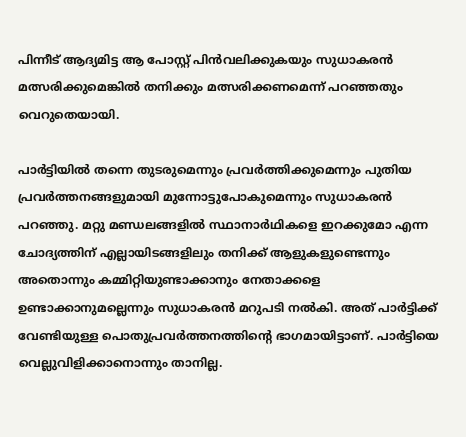പിന്നീട് ആദ്യമിട്ട ആ പോസ്റ്റ് പിൻവലിക്കുകയും സുധാകരൻ മത്സരിക്കുമെങ്കിൽ തനിക്കും മത്സരിക്കണമെന്ന് പറഞ്ഞതും വെറുതെയായി.

പാർട്ടിയിൽ തന്നെ തുടരുമെന്നും പ്രവർത്തിക്കുമെന്നും പുതിയ പ്രവർത്തനങ്ങളുമായി മുന്നോട്ടുപോകുമെന്നും സുധാകരൻ പറഞ്ഞു. മറ്റു മണ്ഡലങ്ങളിൽ സ്ഥാനാർഥികളെ ഇറക്കുമോ എന്ന ചോദ്യത്തിന് എല്ലായിടങ്ങളിലും തനിക്ക് ആളുകളുണ്ടെന്നും അതൊന്നും കമ്മിറ്റിയുണ്ടാക്കാനും നേതാക്കളെ ഉണ്ടാക്കാനുമല്ലെന്നും സുധാകരൻ മറുപടി നൽകി. അത് പാർട്ടിക്ക് വേണ്ടിയുള്ള പൊതുപ്രവർത്തനത്തിന്റെ ഭാഗമായിട്ടാണ്. പാർട്ടിയെ വെല്ലുവിളിക്കാനൊന്നും താനില്ല.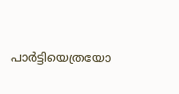പാർട്ടിയെത്രയോ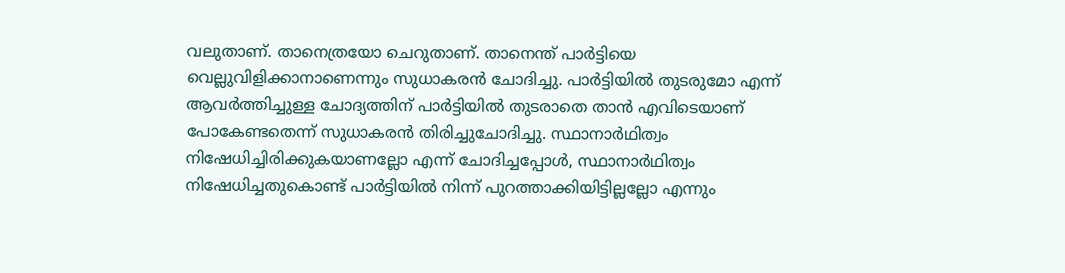വലുതാണ്. താനെത്രയോ ചെറുതാണ്. താനെന്ത് പാർട്ടിയെ വെല്ലുവിളിക്കാനാണെന്നും സുധാകരൻ ചോദിച്ചു. പാർട്ടിയിൽ തുടരുമോ എന്ന് ആവർത്തിച്ചുള്ള ചോദ്യത്തിന് പാർട്ടിയിൽ തുടരാതെ താൻ എവിടെയാണ് പോകേണ്ടതെന്ന് സുധാകരൻ തിരിച്ചുചോദിച്ചു. സ്ഥാനാർഥിത്വം നിഷേധിച്ചിരിക്കുകയാണല്ലോ എന്ന് ചോദിച്ചപ്പോൾ, സ്ഥാനാർഥിത്വം നിഷേധിച്ചതുകൊണ്ട് പാർട്ടിയിൽ നിന്ന് പുറത്താക്കിയിട്ടില്ലല്ലോ എന്നും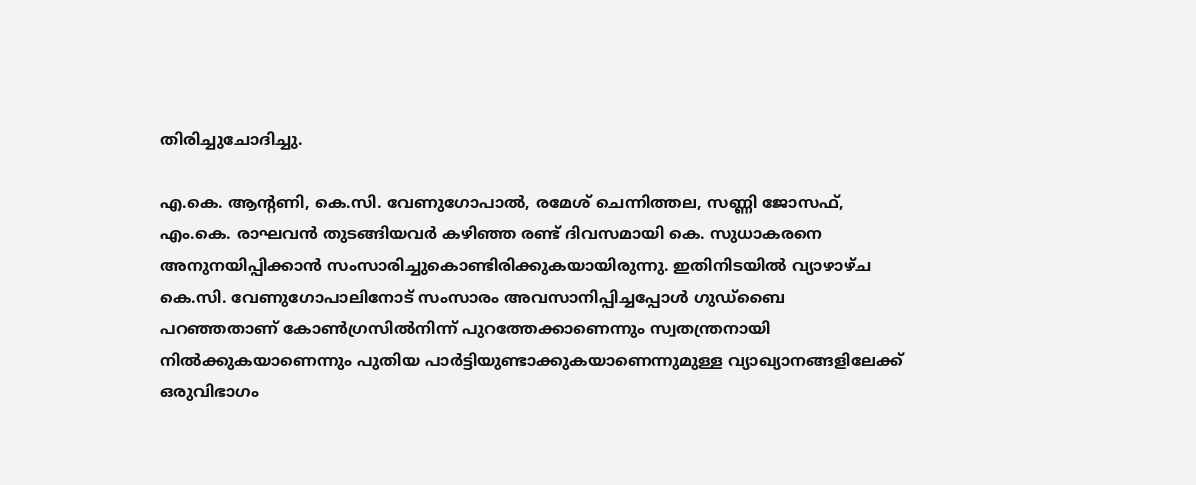തിരിച്ചുചോദിച്ചു.

എ.കെ. ആന്റണി, കെ.സി. വേണുഗോപാൽ, രമേശ് ചെന്നിത്തല, സണ്ണി ജോസഫ്, എം.കെ. രാഘവൻ തുടങ്ങിയവർ കഴിഞ്ഞ രണ്ട് ദിവസമായി കെ. സുധാകരനെ അനുനയിപ്പിക്കാൻ സംസാരിച്ചുകൊണ്ടിരിക്കുകയായിരുന്നു. ഇതിനിടയിൽ വ്യാഴാഴ്ച കെ.സി. വേണുഗോപാലിനോട് സംസാരം അവസാനിപ്പിച്ചപ്പോൾ ഗുഡ്ബൈ പറഞ്ഞതാണ് കോൺഗ്രസിൽനിന്ന് പുറത്തേക്കാണെന്നും സ്വതന്ത്രനായി നിൽക്കുകയാണെന്നും പുതിയ പാർട്ടിയുണ്ടാക്കുകയാണെന്നുമുള്ള വ്യാഖ്യാനങ്ങളിലേക്ക് ഒരുവിഭാഗം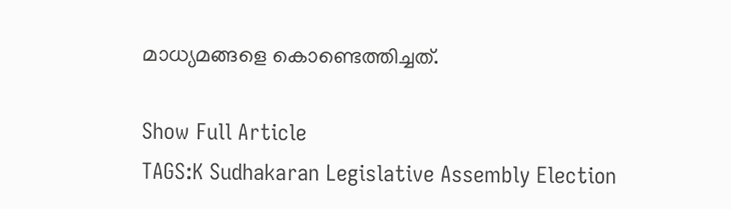മാധ്യമങ്ങളെ കൊണ്ടെത്തിച്ചത്.

Show Full Article
TAGS:K Sudhakaran Legislative Assembly Election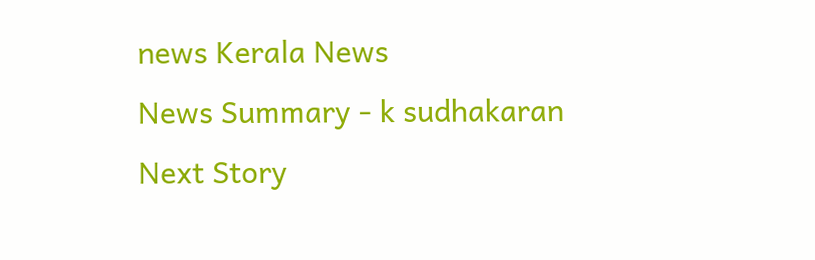news Kerala News
News Summary - k sudhakaran
Next Story